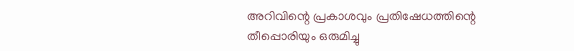അറിവിന്റെ പ്രകാശവും പ്രതിഷേധത്തിന്റെ തീപ്പൊരിയും ഒരുമിച്ചു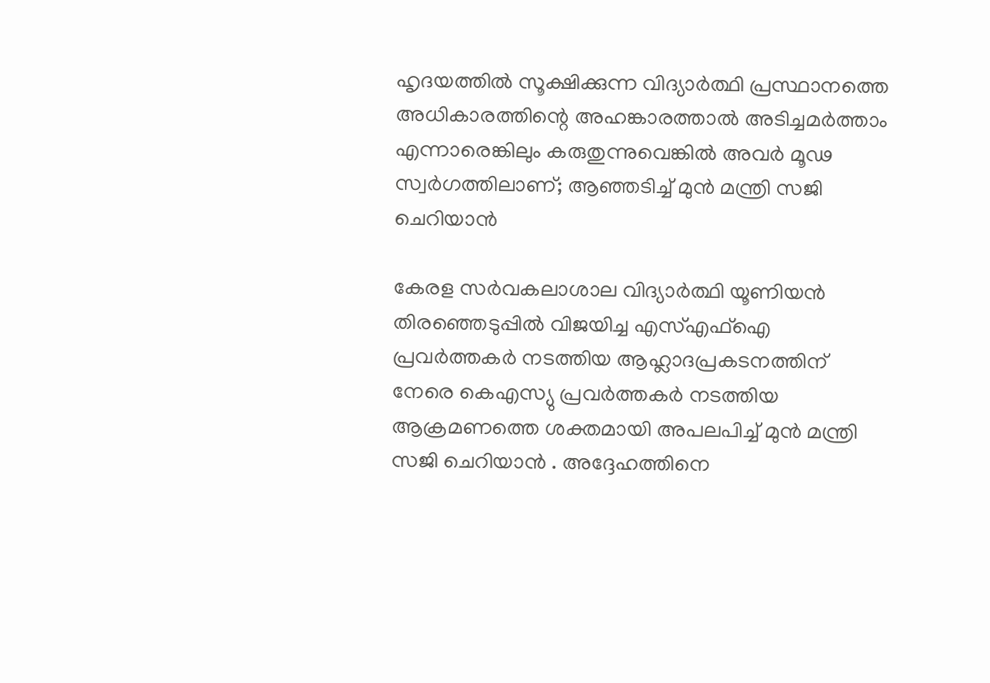ഹൃദയത്തിൽ സൂക്ഷിക്കുന്ന വിദ്യാർത്ഥി പ്രസ്ഥാനത്തെ അധികാരത്തിന്റെ അഹങ്കാരത്താൽ അടിച്ചമർത്താം എന്നാരെങ്കിലും കരുതുന്നുവെങ്കിൽ അവർ മൂഢ സ്വർഗത്തിലാണ്; ആഞ്ഞടിച്ച് മുൻ മന്ത്രി സജി ചെറിയാൻ

കേരള സർവകലാശാല വിദ്യാർത്ഥി യൂണിയൻ തിരഞ്ഞെടുപ്പിൽ വിജയിച്ച എസ്എഫ്ഐ പ്രവർത്തകർ നടത്തിയ ആഹ്ലാദപ്രകടനത്തിന് നേരെ കെഎസ്യു പ്രവർത്തകർ നടത്തിയ ആക്രമണത്തെ ശക്തമായി അപലപിച്ച് മുൻ മന്ത്രി സജി ചെറിയാൻ . അദ്ദേഹത്തിനെ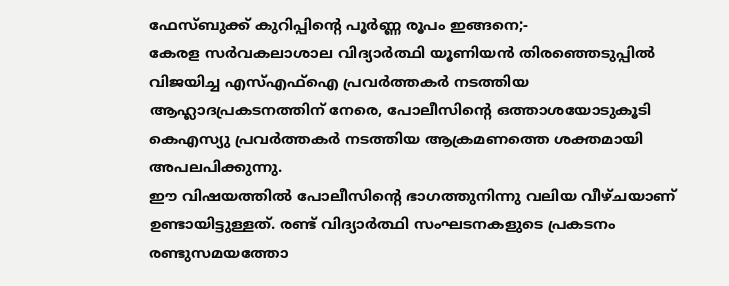ഫേസ്ബുക്ക് കുറിപ്പിന്റെ പൂർണ്ണ രൂപം ഇങ്ങനെ;-
കേരള സർവകലാശാല വിദ്യാർത്ഥി യൂണിയൻ തിരഞ്ഞെടുപ്പിൽ വിജയിച്ച എസ്എഫ്ഐ പ്രവർത്തകർ നടത്തിയ ആഹ്ലാദപ്രകടനത്തിന് നേരെ, പോലീസിന്റെ ഒത്താശയോടുകൂടി കെഎസ്യു പ്രവർത്തകർ നടത്തിയ ആക്രമണത്തെ ശക്തമായി അപലപിക്കുന്നു.
ഈ വിഷയത്തിൽ പോലീസിന്റെ ഭാഗത്തുനിന്നു വലിയ വീഴ്ചയാണ് ഉണ്ടായിട്ടുള്ളത്. രണ്ട് വിദ്യാർത്ഥി സംഘടനകളുടെ പ്രകടനം രണ്ടുസമയത്തോ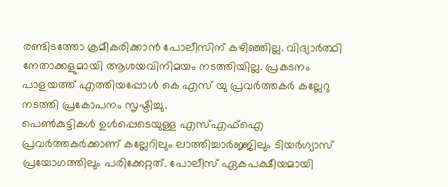രണ്ടിടത്തോ ക്രമീകരിക്കാൻ പോലീസിന് കഴിഞ്ഞില്ല. വിദ്യാർത്ഥി നേതാക്കളുമായി ആശയവിനിമയം നടത്തിയില്ല. പ്രകടനം പാളയത്ത് എത്തിയപ്പോൾ കെ എസ് യു പ്രവർത്തകർ കല്ലേറു നടത്തി പ്രകോപനം സൃഷ്ടിച്ചു.
പെൺകുട്ടികൾ ഉൾപ്പെടെയുള്ള എസ്എഫ്ഐ പ്രവർത്തകർക്കാണ് കല്ലേറിലും ലാത്തിച്ചാർജ്ജിലും ടിയർഗ്യാസ് പ്രയോഗത്തിലും പരിക്കേറ്റത്. പോലീസ് ഏകപക്ഷീയമായി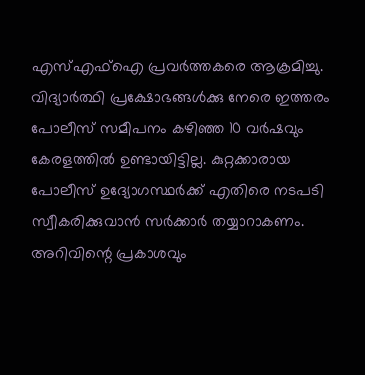എസ്എഫ്ഐ പ്രവർത്തകരെ ആക്രമിച്ചു. വിദ്യാർത്ഥി പ്രക്ഷോഭങ്ങൾക്കു നേരെ ഇത്തരം പോലീസ് സമീപനം കഴിഞ്ഞ 10 വർഷവും കേരളത്തിൽ ഉണ്ടായിട്ടില്ല. കുറ്റക്കാരായ പോലീസ് ഉദ്യോഗസ്ഥർക്ക് എതിരെ നടപടി സ്വീകരിക്കുവാൻ സർക്കാർ തയ്യാറാകണം.
അറിവിന്റെ പ്രകാശവും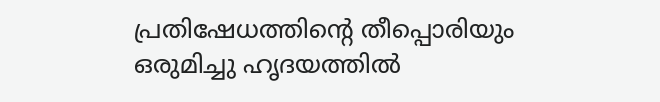പ്രതിഷേധത്തിന്റെ തീപ്പൊരിയും ഒരുമിച്ചു ഹൃദയത്തിൽ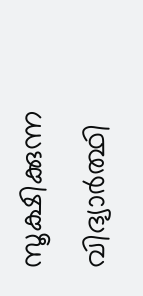സൂക്ഷിക്കുന്ന വിദ്യാർത്ഥി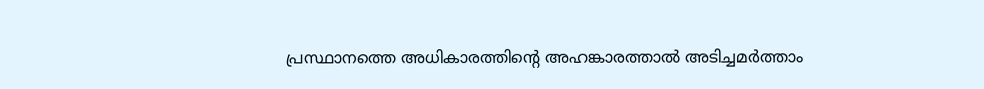പ്രസ്ഥാനത്തെ അധികാരത്തിന്റെ അഹങ്കാരത്താൽ അടിച്ചമർത്താം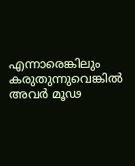എന്നാരെങ്കിലും കരുതുന്നുവെങ്കിൽ അവർ മൂഢ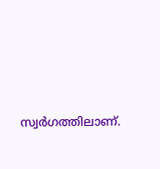സ്വർഗത്തിലാണ്.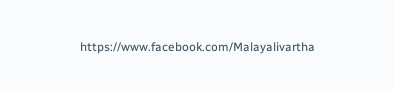https://www.facebook.com/Malayalivartha